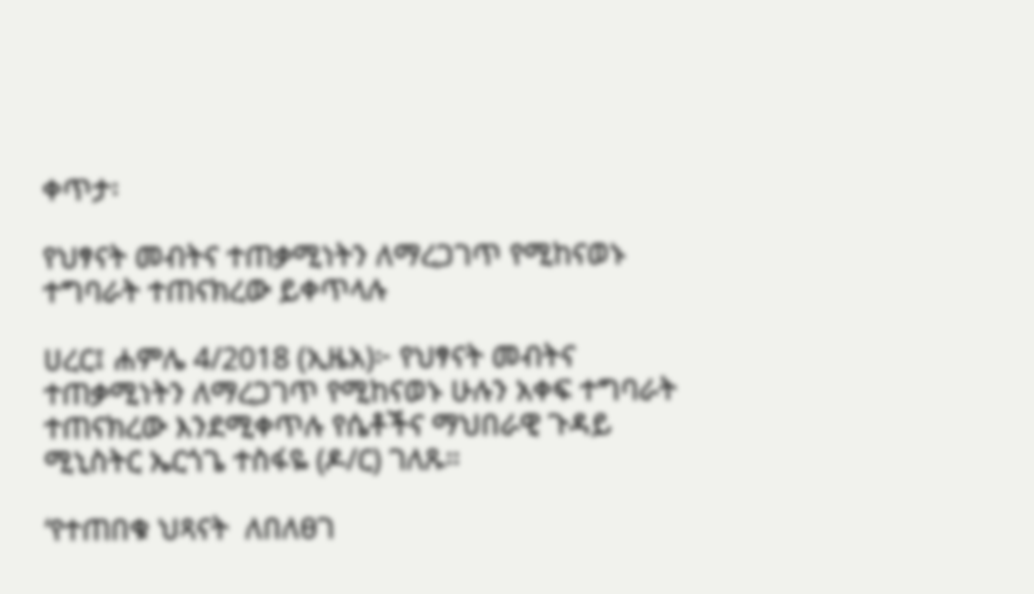ቀጥታ፡

የህፃናት መብትና ተጠቃሚነትን ለማረጋገጥ የሚከናወኑ  ተግባራት ተጠናክረው ይቀጥላሉ

ሀረር፤ ሐምሌ 4/2018 (ኢዜአ)፦ የህፃናት መብትና ተጠቃሚነትን ለማረጋገጥ የሚከናወኑ ሁሉን አቀፍ ተግባራት ተጠናክረው እንደሚቀጥሉ የሴቶችና ማህበራዊ ጉዳይ ሚኒስትር ኤርጎጌ ተስፋዬ (ዶ/ር) ገለጹ።

‘የተጠበቁ ህጻናት  ለበለፀገ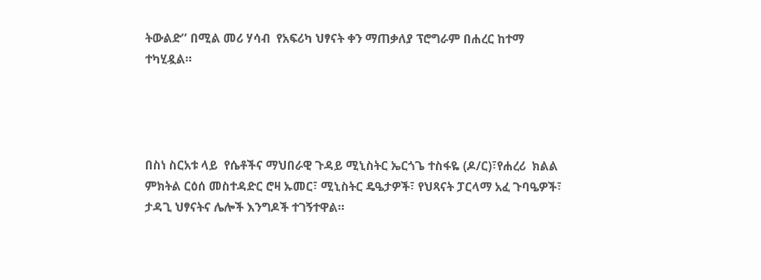ትውልድ’’ በሚል መሪ ሃሳብ  የአፍሪካ ህፃናት ቀን ማጠቃለያ ፕሮግራም በሐረር ከተማ ተካሂዷል።




በስነ ስርአቱ ላይ  የሴቶችና ማህበራዊ ጉዳይ ሚኒስትር ኤርጎጌ ተስፋዬ (ዶ/ር)፣የሐረሪ  ክልል ምክትል ርዕሰ መስተዳድር ሮዛ ኡመር፣ ሚኒስትር ዴዔታዎች፣ የህጻናት ፓርላማ አፈ ጉባዔዎች፣ ታዳጊ ህፃናትና ሌሎች እንግዶች ተገኝተዋል።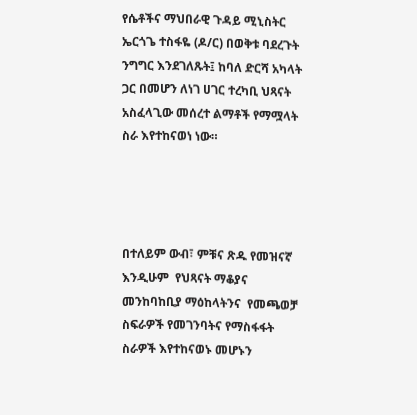የሴቶችና ማህበራዊ ጉዳይ ሚኒስትር ኤርጎጌ ተስፋዬ (ዶ/ር) በወቅቱ ባደረጉት ንግግር እንደገለጹት፤ ከባለ ድርሻ አካላት ጋር በመሆን ለነገ ሀገር ተረካቢ ህጻናት አስፈላጊው መሰረተ ልማቶች የማሟላት ስራ እየተከናወነ ነው።




በተለይም ውብ፣ ምቹና ጽዱ የመዝናኛ እንዲሁም  የህጻናት ማቆያና መንከባከቢያ ማዕከላትንና  የመጫወቻ ስፍራዎች የመገንባትና የማስፋፋት ስራዎች እየተከናወኑ መሆኑን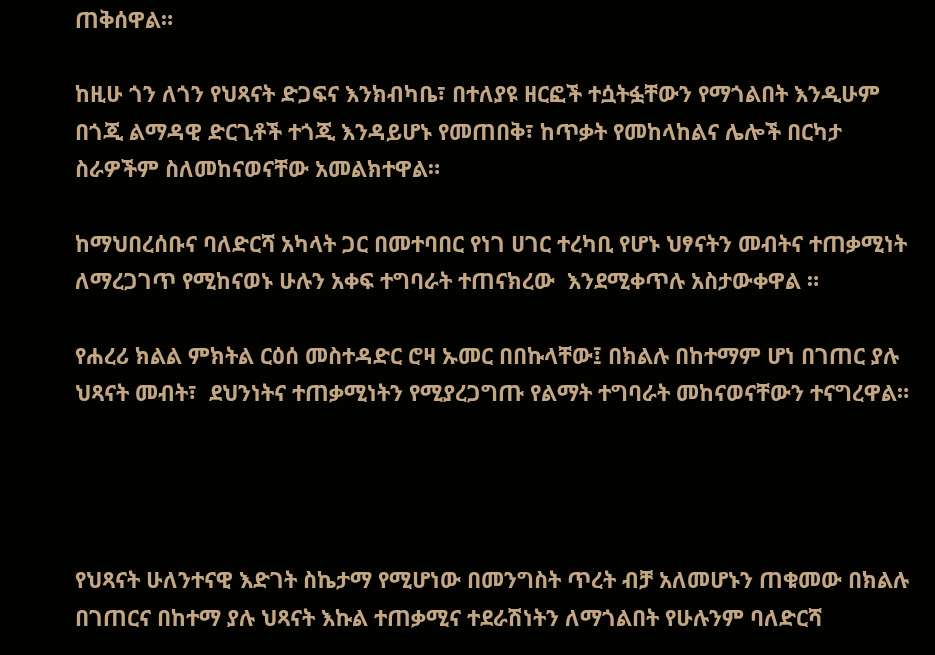ጠቅሰዋል።

ከዚሁ ጎን ለጎን የህጻናት ድጋፍና እንክብካቤ፣ በተለያዩ ዘርፎች ተሷትፏቸውን የማጎልበት እንዲሁም በጎጂ ልማዳዊ ድርጊቶች ተጎጂ እንዳይሆኑ የመጠበቅ፣ ከጥቃት የመከላከልና ሌሎች በርካታ ስራዎችም ስለመከናወናቸው አመልክተዋል።

ከማህበረሰቡና ባለድርሻ አካላት ጋር በመተባበር የነገ ሀገር ተረካቢ የሆኑ ህፃናትን መብትና ተጠቃሚነት ለማረጋገጥ የሚከናወኑ ሁሉን አቀፍ ተግባራት ተጠናክረው  እንደሚቀጥሉ አስታውቀዋል ።

የሐረሪ ክልል ምክትል ርዕሰ መስተዳድር ሮዛ ኡመር በበኩላቸው፤ በክልሉ በከተማም ሆነ በገጠር ያሉ ህጻናት መብት፣  ደህንነትና ተጠቃሚነትን የሚያረጋግጡ የልማት ተግባራት መከናወናቸውን ተናግረዋል።




የህጻናት ሁለንተናዊ እድገት ስኬታማ የሚሆነው በመንግስት ጥረት ብቻ አለመሆኑን ጠቁመው በክልሉ በገጠርና በከተማ ያሉ ህጻናት እኩል ተጠቃሚና ተደራሽነትን ለማጎልበት የሁሉንም ባለድርሻ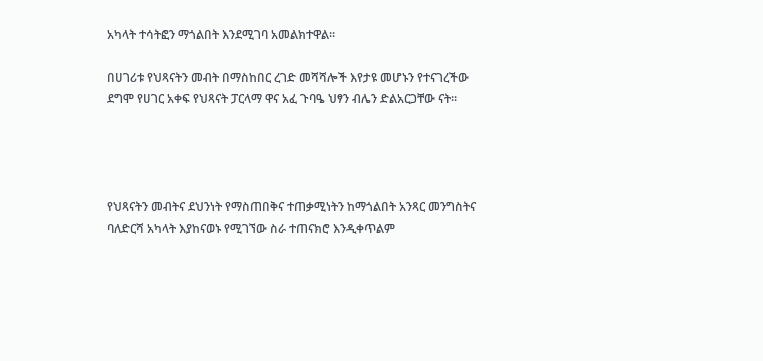አካላት ተሳትፎን ማጎልበት እንደሚገባ አመልክተዋል።

በሀገሪቱ የህጻናትን መብት በማስከበር ረገድ መሻሻሎች እየታዩ መሆኑን የተናገረችው ደግሞ የሀገር አቀፍ የህጻናት ፓርላማ ዋና አፈ ጉባዔ ህፃን ብሌን ድልአርጋቸው ናት።




የህጻናትን መብትና ደህንነት የማስጠበቅና ተጠቃሚነትን ከማጎልበት አንጻር መንግስትና ባለድርሻ አካላት እያከናወኑ የሚገኘው ስራ ተጠናክሮ እንዲቀጥልም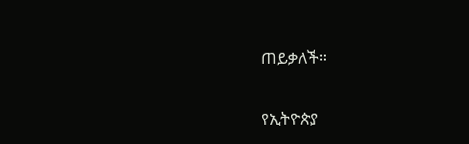ጠይቃለች።

የኢትዮጵያ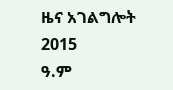ዜና አገልግሎት
2015
ዓ.ም